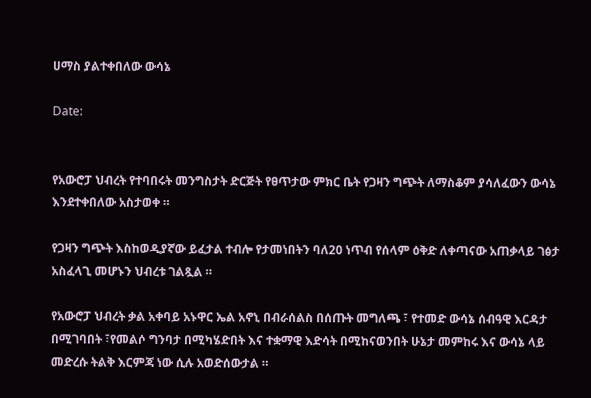ሀማስ ያልተቀበለው ውሳኔ

Date:


የአውሮፓ ህብረት የተባበሩት መንግስታት ድርጅት የፀጥታው ምክር ቤት የጋዛን ግጭት ለማስቆም ያሳለፈውን ውሳኔ እንደተቀበለው አስታወቀ ።

የጋዛን ግጭት እስከወዲያኛው ይፈታል ተብሎ የታመነበትን ባለ20 ነጥብ የሰላም ዕቅድ ለቀጣናው አጠቃላይ ገፅታ አስፈላጊ መሆኑን ህብረቱ ገልጿል ።

የአውሮፓ ህብረት ቃል አቀባይ አኑዋር ኤል አኖኒ በብራሰልስ በሰጡት መግለጫ ፣ የተመድ ውሳኔ ሰብዓዊ እርዳታ በሚገባበት ፣የመልሶ ግንባታ በሚካሄድበት እና ተቋማዊ እድሳት በሚከናወንበት ሁኔታ መምከሩ እና ውሳኔ ላይ መድረሱ ትልቅ እርምጃ ነው ሲሉ አወድሰውታል ።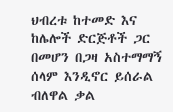ህብረቱ ከተመድ እና ከሌሎች ድርጅቶች ጋር በመሆን በጋዛ አስተማማኝ ሰላም እንዲኖር ይሰራል ብለዋል ቃል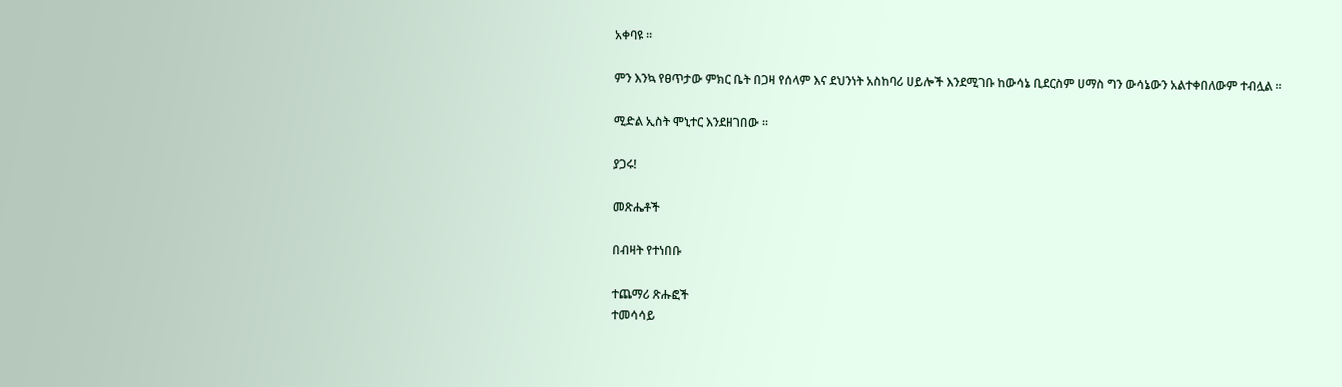አቀባዩ ።

ምን እንኳ የፀጥታው ምክር ቤት በጋዛ የሰላም እና ደህንነት አስከባሪ ሀይሎች እንደሚገቡ ከውሳኔ ቢደርስም ሀማስ ግን ውሳኔውን አልተቀበለውም ተብሏል ።

ሚድል ኢስት ሞኒተር እንደዘገበው ።

ያጋሩ!

መጽሔቶች

በብዛት የተነበቡ

ተጨማሪ ጽሑፎች
ተመሳሳይ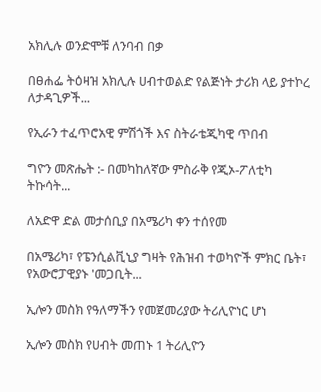አክሊሉ ወንድሞቹ ለንባብ በቃ

በፀሐፌ ትዕዛዝ አክሊሉ ሀብተወልድ የልጅነት ታሪክ ላይ ያተኮረ ለታዳጊዎች...

የኢራን ተፈጥሮአዊ ምሽጎች እና ስትራቴጂካዊ ጥበብ

ግዮን መጽሔት :- በመካከለኛው ምስራቅ የጂኦ-ፖለቲካ ትኩሳት...

ለአድዋ ድል መታሰቢያ በአሜሪካ ቀን ተሰየመ

በአሜሪካ፣ የፔንሲልቪኒያ ግዛት የሕዝብ ተወካዮች ምክር ቤት፣ የአውሮፓዊያኑ 'መጋቢት...

ኢሎን መስክ የዓለማችን የመጀመሪያው ትሪሊዮነር ሆነ

ኢሎን መስክ የሀብት መጠኑ 1 ትሪሊዮን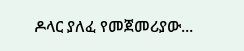ዶላር ያለፈ የመጀመሪያው...